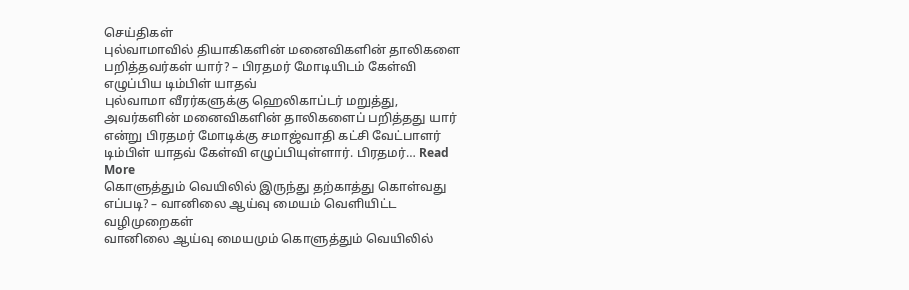செய்திகள்
புல்வாமாவில் தியாகிகளின் மனைவிகளின் தாலிகளை பறித்தவர்கள் யார்? – பிரதமர் மோடியிடம் கேள்வி எழுப்பிய டிம்பிள் யாதவ்
புல்வாமா வீரர்களுக்கு ஹெலிகாப்டர் மறுத்து, அவர்களின் மனைவிகளின் தாலிகளைப் பறித்தது யார் என்று பிரதமர் மோடிக்கு சமாஜ்வாதி கட்சி வேட்பாளர் டிம்பிள் யாதவ் கேள்வி எழுப்பியுள்ளார். பிரதமர்… Read More
கொளுத்தும் வெயிலில் இருந்து தற்காத்து கொள்வது எப்படி? – வானிலை ஆய்வு மையம் வெளியிட்ட வழிமுறைகள்
வானிலை ஆய்வு மையமும் கொளுத்தும் வெயிலில்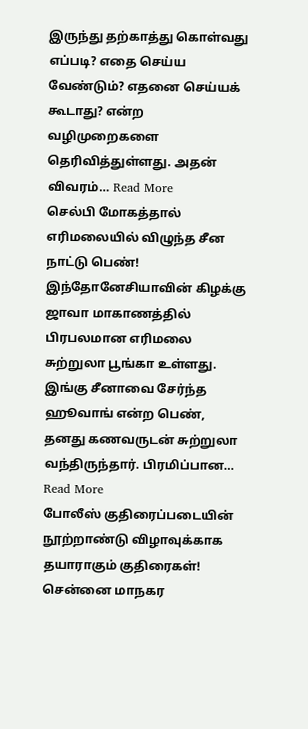இருந்து தற்காத்து கொள்வது எப்படி? எதை செய்ய வேண்டும்? எதனை செய்யக் கூடாது? என்ற வழிமுறைகளை தெரிவித்துள்ளது. அதன் விவரம்… Read More
செல்பி மோகத்தால் எரிமலையில் விழுந்த சீன நாட்டு பெண்!
இந்தோனேசியாவின் கிழக்கு ஜாவா மாகாணத்தில் பிரபலமான எரிமலை சுற்றுலா பூங்கா உள்ளது. இங்கு சீனாவை சேர்ந்த ஹூவாங் என்ற பெண், தனது கணவருடன் சுற்றுலா வந்திருந்தார். பிரமிப்பான… Read More
போலீஸ் குதிரைப்படையின் நூற்றாண்டு விழாவுக்காக தயாராகும் குதிரைகள்!
சென்னை மாநகர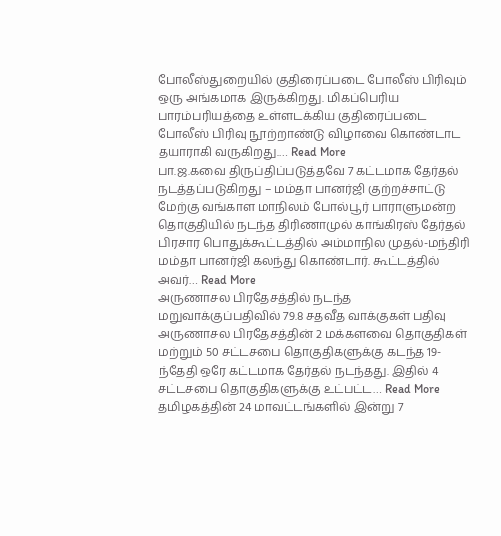போலீஸ்துறையில் குதிரைப்படை போலீஸ் பிரிவும் ஒரு அங்கமாக இருக்கிறது. மிகப்பெரிய பாரம்பரியத்தை உள்ளடக்கிய குதிரைப்படை போலீஸ் பிரிவு நூற்றாண்டு விழாவை கொண்டாட தயாராகி வருகிறது.… Read More
பா.ஜ.கவை திருப்திப்படுத்தவே 7 கட்டமாக தேர்தல் நடத்தப்படுகிறது – மம்தா பானர்ஜி குற்றச்சாட்டு
மேற்கு வங்காள மாநிலம் போல்பூர் பாராளுமன்ற தொகுதியில் நடந்த திரிணாமுல் காங்கிரஸ் தேர்தல் பிரசார பொதுக்கூட்டத்தில் அம்மாநில முதல்-மந்திரி மம்தா பானர்ஜி கலந்து கொண்டார். கூட்டத்தில் அவர்… Read More
அருணாசல பிரதேசத்தில் நடந்த மறுவாக்குப்பதிவில் 79.8 சதவீத வாக்குகள் பதிவு
அருணாசல பிரதேசத்தின் 2 மக்களவை தொகுதிகள் மற்றும் 50 சட்டசபை தொகுதிகளுக்கு கடந்த 19-ந்தேதி ஒரே கட்டமாக தேர்தல் நடந்தது. இதில் 4 சட்டசபை தொகுதிகளுக்கு உட்பட்ட… Read More
தமிழகத்தின் 24 மாவட்டங்களில் இன்று 7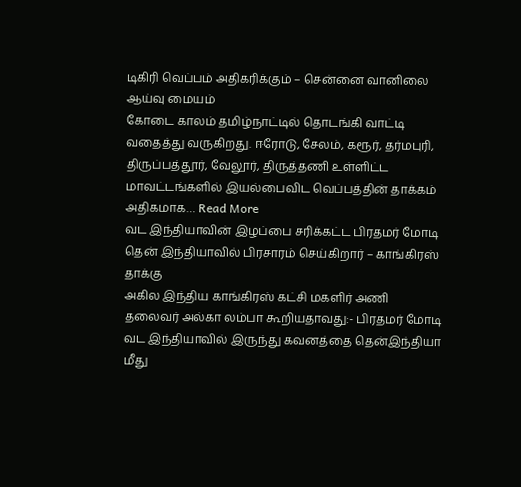டிகிரி வெப்பம் அதிகரிக்கும் – சென்னை வானிலை ஆய்வு மையம்
கோடை காலம் தமிழ்நாட்டில் தொடங்கி வாட்டி வதைத்து வருகிறது. ஈரோடு, சேலம், கரூர், தர்மபுரி, திருப்பத்தூர், வேலூர், திருத்தணி உள்ளிட்ட மாவட்டங்களில் இயல்பைவிட வெப்பத்தின் தாக்கம் அதிகமாக… Read More
வட இந்தியாவின் இழப்பை சரிக்கட்ட பிரதமர் மோடி தென் இந்தியாவில் பிரசாரம் செய்கிறார் – காங்கிரஸ் தாக்கு
அகில இந்திய காங்கிரஸ் கட்சி மகளிர் அணி தலைவர் அல்கா லம்பா கூறியதாவது:- பிரதமர் மோடி வட இந்தியாவில் இருந்து கவனத்தை தென்இந்தியா மீது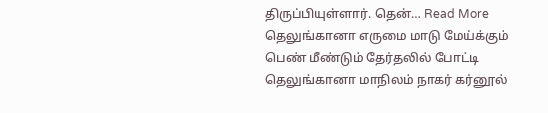திருப்பியுள்ளார். தென்… Read More
தெலுங்கானா எருமை மாடு மேய்க்கும் பெண் மீண்டும் தேர்தலில் போட்டி
தெலுங்கானா மாநிலம் நாகர் கர்னூல்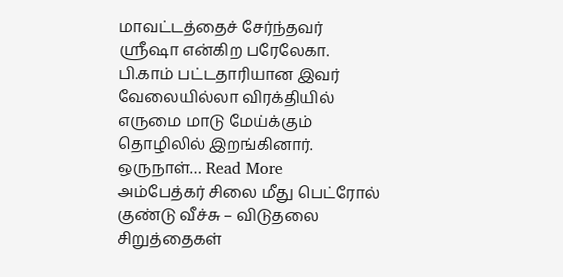மாவட்டத்தைச் சேர்ந்தவர் ஸ்ரீஷா என்கிற பரேலேகா. பி.காம் பட்டதாரியான இவர் வேலையில்லா விரக்தியில் எருமை மாடு மேய்க்கும் தொழிலில் இறங்கினார். ஒருநாள்… Read More
அம்பேத்கர் சிலை மீது பெட்ரோல் குண்டு வீச்சு – விடுதலை சிறுத்தைகள்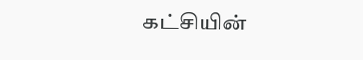கட்சியின்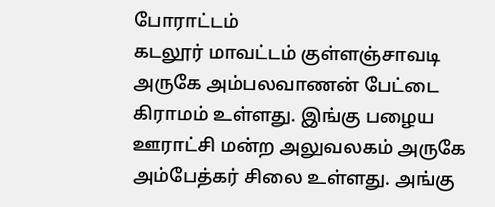போராட்டம்
கடலூர் மாவட்டம் குள்ளஞ்சாவடி அருகே அம்பலவாணன் பேட்டை கிராமம் உள்ளது. இங்கு பழைய ஊராட்சி மன்ற அலுவலகம் அருகே அம்பேத்கர் சிலை உள்ளது. அங்கு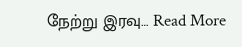நேற்று இரவு… Read More